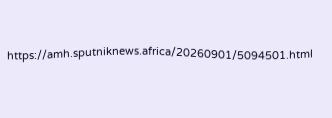https://amh.sputniknews.africa/20260901/5094501.html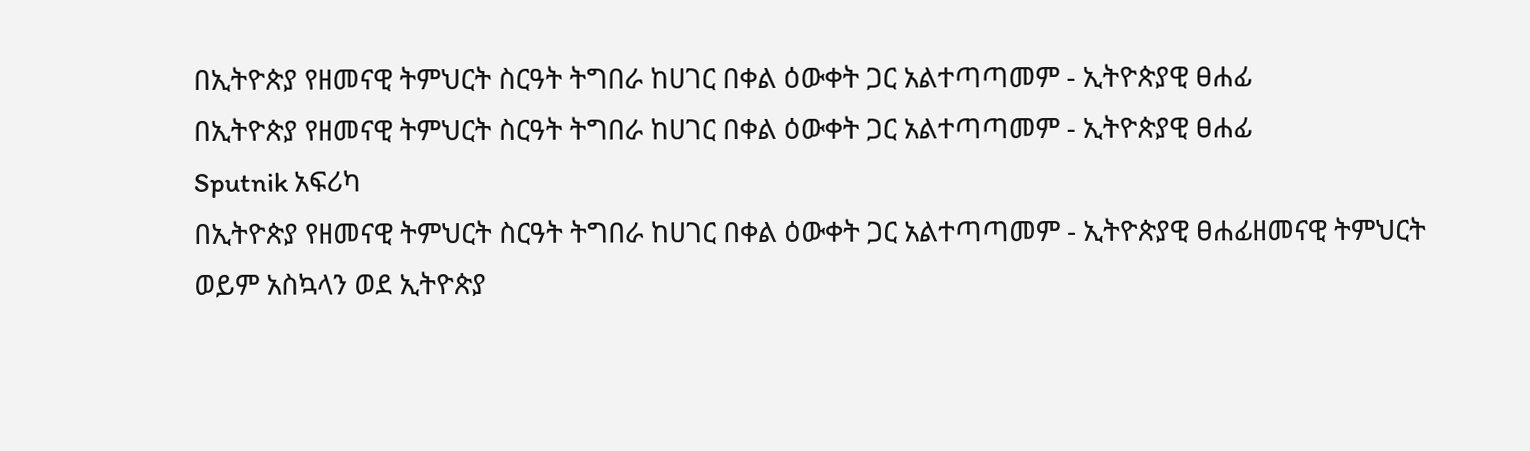በኢትዮጵያ የዘመናዊ ትምህርት ስርዓት ትግበራ ከሀገር በቀል ዕውቀት ጋር አልተጣጣመም - ኢትዮጵያዊ ፀሐፊ
በኢትዮጵያ የዘመናዊ ትምህርት ስርዓት ትግበራ ከሀገር በቀል ዕውቀት ጋር አልተጣጣመም - ኢትዮጵያዊ ፀሐፊ
Sputnik አፍሪካ
በኢትዮጵያ የዘመናዊ ትምህርት ስርዓት ትግበራ ከሀገር በቀል ዕውቀት ጋር አልተጣጣመም - ኢትዮጵያዊ ፀሐፊዘመናዊ ትምህርት ወይም አስኳላን ወደ ኢትዮጵያ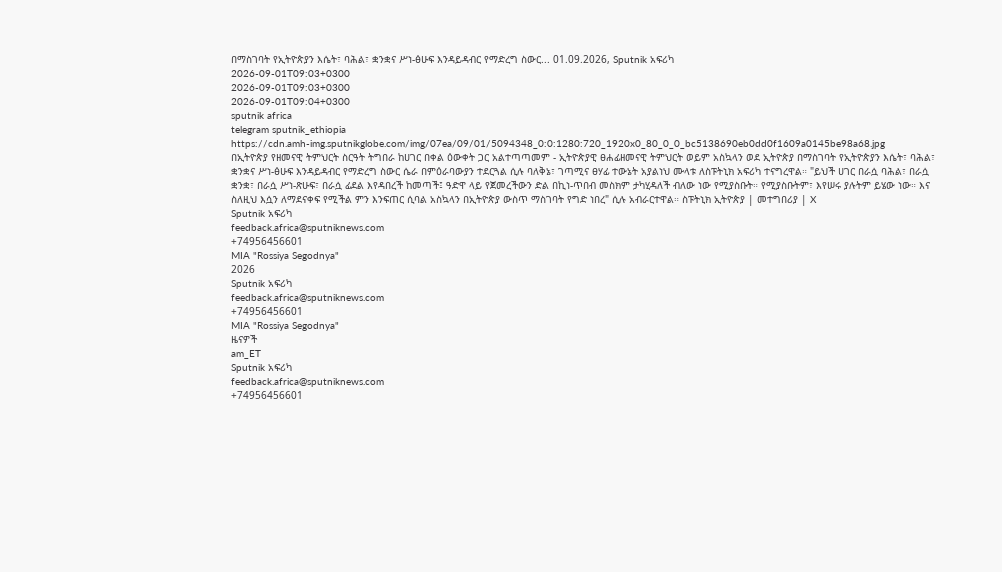በማስገባት የኢትዮጵያን እሴት፣ ባሕል፣ ቋንቋና ሥነ-ፅሁፍ እንዳይዳብር የማድረግ ስውር... 01.09.2026, Sputnik አፍሪካ
2026-09-01T09:03+0300
2026-09-01T09:03+0300
2026-09-01T09:04+0300
sputnik africa
telegram sputnik_ethiopia
https://cdn.amh-img.sputnikglobe.com/img/07ea/09/01/5094348_0:0:1280:720_1920x0_80_0_0_bc5138690eb0dd0f1609a0145be98a68.jpg
በኢትዮጵያ የዘመናዊ ትምህርት ስርዓት ትግበራ ከሀገር በቀል ዕውቀት ጋር አልተጣጣመም - ኢትዮጵያዊ ፀሐፊዘመናዊ ትምህርት ወይም አስኳላን ወደ ኢትዮጵያ በማስገባት የኢትዮጵያን እሴት፣ ባሕል፣ ቋንቋና ሥነ-ፅሁፍ እንዳይዳብር የማድረግ ስውር ሴራ በምዕራባውያን ተደርጓል ሲሉ ባለቅኔ፣ ገጣሚና ፀሃፊ ተውኔት አያልነህ ሙላቱ ለስፑትኒክ አፍሪካ ተናግረዋል። "ይህች ሀገር በራሷ ባሕል፣ በራሷ ቋንቋ፣ በራሷ ሥነ-ጽሁፍ፣ በራሷ ፊደል እየዳበረች ከመጣች፤ ዓድዋ ላይ የጀመረችውን ድል በኪነ-ጥበብ መስክም ታካሂዳለች ብለው ነው የሚያስቡት። የሚያስቡትም፣ እየሠሩ ያሉትም ይሄው ነው። እና ስለዚህ እሷን ለማደናቀፍ የሚችል ምን እንፍጠር ሲባል አስኳላን በኢትዮጵያ ውስጥ ማስገባት የግድ ነበረ" ሲሉ አብራርተዋል። ስፑትኒክ ኢትዮጵያ | መተግበሪያ | X
Sputnik አፍሪካ
feedback.africa@sputniknews.com
+74956456601
MIA "Rossiya Segodnya"
2026
Sputnik አፍሪካ
feedback.africa@sputniknews.com
+74956456601
MIA "Rossiya Segodnya"
ዜናዎች
am_ET
Sputnik አፍሪካ
feedback.africa@sputniknews.com
+74956456601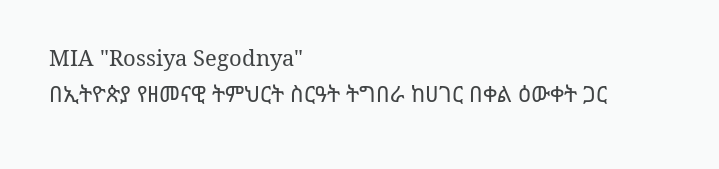MIA "Rossiya Segodnya"
በኢትዮጵያ የዘመናዊ ትምህርት ስርዓት ትግበራ ከሀገር በቀል ዕውቀት ጋር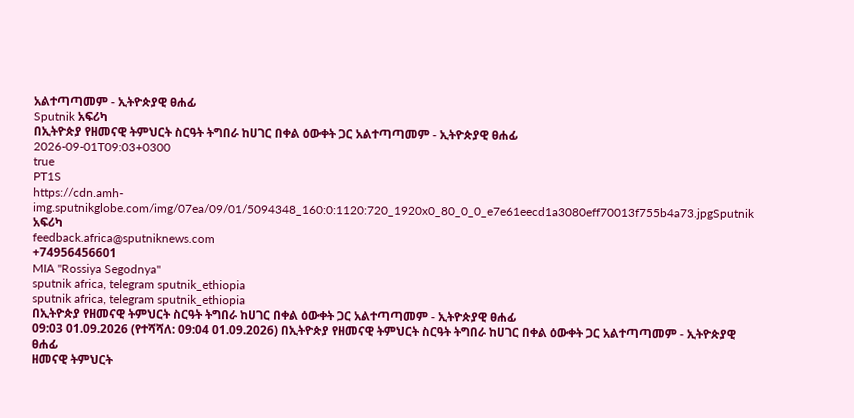አልተጣጣመም - ኢትዮጵያዊ ፀሐፊ
Sputnik አፍሪካ
በኢትዮጵያ የዘመናዊ ትምህርት ስርዓት ትግበራ ከሀገር በቀል ዕውቀት ጋር አልተጣጣመም - ኢትዮጵያዊ ፀሐፊ
2026-09-01T09:03+0300
true
PT1S
https://cdn.amh-img.sputnikglobe.com/img/07ea/09/01/5094348_160:0:1120:720_1920x0_80_0_0_e7e61eecd1a3080eff70013f755b4a73.jpgSputnik አፍሪካ
feedback.africa@sputniknews.com
+74956456601
MIA "Rossiya Segodnya"
sputnik africa, telegram sputnik_ethiopia
sputnik africa, telegram sputnik_ethiopia
በኢትዮጵያ የዘመናዊ ትምህርት ስርዓት ትግበራ ከሀገር በቀል ዕውቀት ጋር አልተጣጣመም - ኢትዮጵያዊ ፀሐፊ
09:03 01.09.2026 (የተሻሻለ: 09:04 01.09.2026) በኢትዮጵያ የዘመናዊ ትምህርት ስርዓት ትግበራ ከሀገር በቀል ዕውቀት ጋር አልተጣጣመም - ኢትዮጵያዊ ፀሐፊ
ዘመናዊ ትምህርት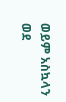ወይም አስኳላን ወደ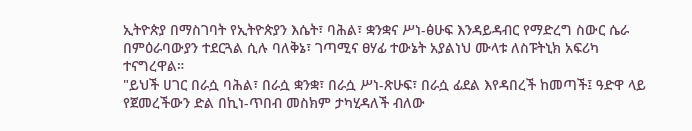ኢትዮጵያ በማስገባት የኢትዮጵያን እሴት፣ ባሕል፣ ቋንቋና ሥነ-ፅሁፍ እንዳይዳብር የማድረግ ስውር ሴራ በምዕራባውያን ተደርጓል ሲሉ ባለቅኔ፣ ገጣሚና ፀሃፊ ተውኔት አያልነህ ሙላቱ ለስፑትኒክ አፍሪካ ተናግረዋል።
"ይህች ሀገር በራሷ ባሕል፣ በራሷ ቋንቋ፣ በራሷ ሥነ-ጽሁፍ፣ በራሷ ፊደል እየዳበረች ከመጣች፤ ዓድዋ ላይ የጀመረችውን ድል በኪነ-ጥበብ መስክም ታካሂዳለች ብለው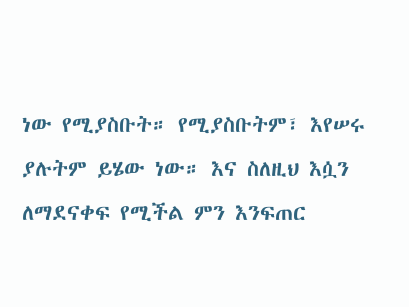ነው የሚያስቡት። የሚያስቡትም፣ እየሠሩ ያሉትም ይሄው ነው። እና ስለዚህ እሷን ለማደናቀፍ የሚችል ምን እንፍጠር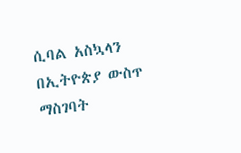ሲባል አስኳላን በኢትዮጵያ ውስጥ ማስገባት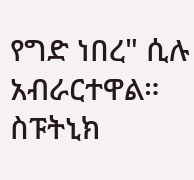የግድ ነበረ" ሲሉ አብራርተዋል።
ስፑትኒክ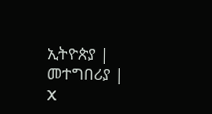ኢትዮጵያ | መተግበሪያ | X